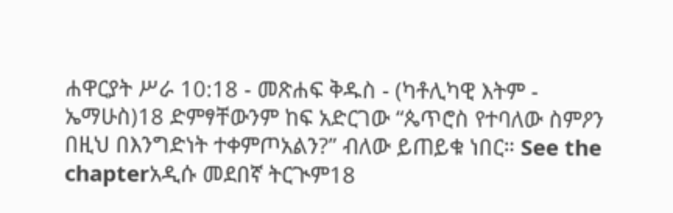ሐዋርያት ሥራ 10:18 - መጽሐፍ ቅዱስ - (ካቶሊካዊ እትም - ኤማሁስ)18 ድምፃቸውንም ከፍ አድርገው “ጴጥሮስ የተባለው ስምዖን በዚህ በእንግድነት ተቀምጦአልን?” ብለው ይጠይቁ ነበር። See the chapterአዲሱ መደበኛ ትርጒም18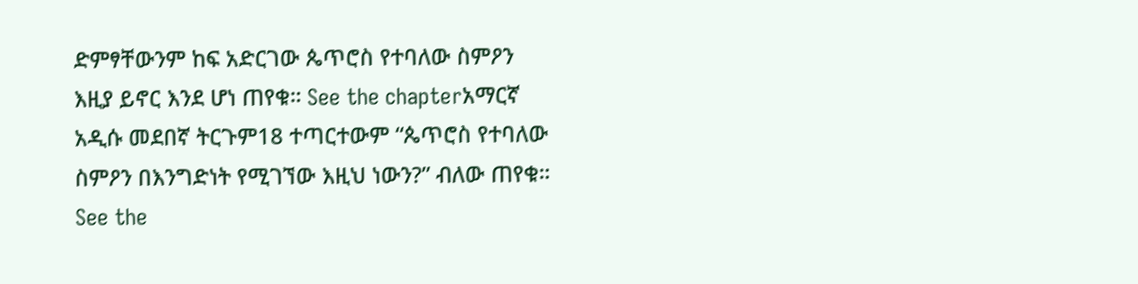ድምፃቸውንም ከፍ አድርገው ጴጥሮስ የተባለው ስምዖን እዚያ ይኖር እንደ ሆነ ጠየቁ። See the chapterአማርኛ አዲሱ መደበኛ ትርጉም18 ተጣርተውም “ጴጥሮስ የተባለው ስምዖን በእንግድነት የሚገኘው እዚህ ነውን?” ብለው ጠየቁ። See the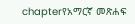chapterየአማርኛ መጽሐፍ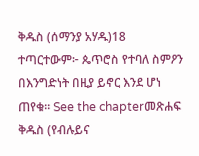ቅዱስ (ሰማንያ አሃዱ)18 ተጣርተውም፦ ጴጥሮስ የተባለ ስምዖን በእንግድነት በዚያ ይኖር እንደ ሆነ ጠየቁ። See the chapterመጽሐፍ ቅዱስ (የብሉይና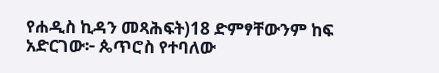የሐዲስ ኪዳን መጻሕፍት)18 ድምፃቸውንም ከፍ አድርገው፦ ጴጥሮስ የተባለው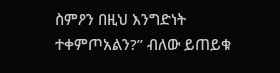ስምዖን በዚህ እንግድነት ተቀምጦአልን?” ብለው ይጠይቁ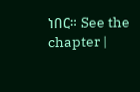ነበር። See the chapter |